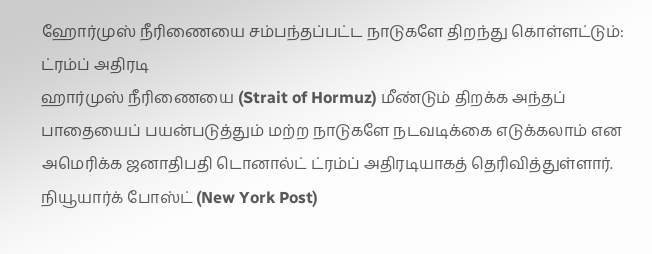ஹோர்முஸ் நீரிணையை சம்பந்தப்பட்ட நாடுகளே திறந்து கொள்ளட்டும்: ட்ரம்ப் அதிரடி
ஹார்முஸ் நீரிணையை (Strait of Hormuz) மீண்டும் திறக்க அந்தப் பாதையைப் பயன்படுத்தும் மற்ற நாடுகளே நடவடிக்கை எடுக்கலாம் என அமெரிக்க ஜனாதிபதி டொனால்ட் ட்ரம்ப் அதிரடியாகத் தெரிவித்துள்ளார்.
நியூயார்க் போஸ்ட் (New York Post)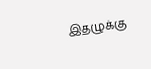இதழுக்கு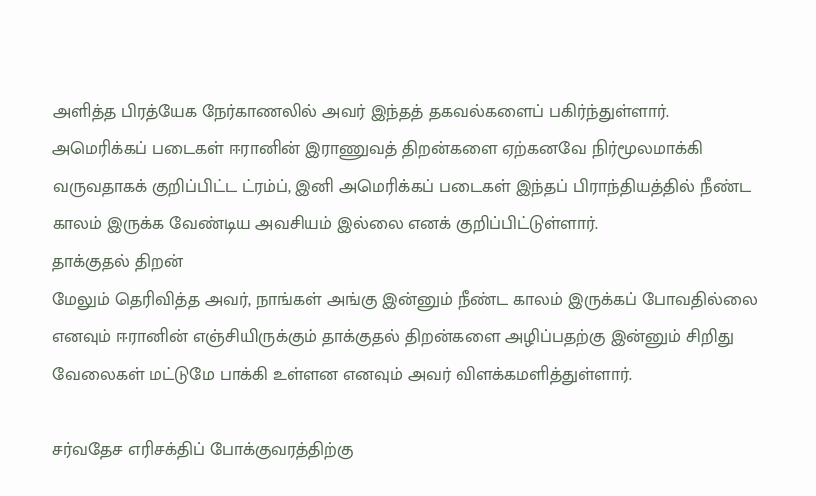அளித்த பிரத்யேக நேர்காணலில் அவர் இந்தத் தகவல்களைப் பகிர்ந்துள்ளார்.
அமெரிக்கப் படைகள் ஈரானின் இராணுவத் திறன்களை ஏற்கனவே நிர்மூலமாக்கி வருவதாகக் குறிப்பிட்ட ட்ரம்ப், இனி அமெரிக்கப் படைகள் இந்தப் பிராந்தியத்தில் நீண்ட காலம் இருக்க வேண்டிய அவசியம் இல்லை எனக் குறிப்பிட்டுள்ளார்.
தாக்குதல் திறன்
மேலும் தெரிவித்த அவர், நாங்கள் அங்கு இன்னும் நீண்ட காலம் இருக்கப் போவதில்லை எனவும் ஈரானின் எஞ்சியிருக்கும் தாக்குதல் திறன்களை அழிப்பதற்கு இன்னும் சிறிது வேலைகள் மட்டுமே பாக்கி உள்ளன எனவும் அவர் விளக்கமளித்துள்ளார்.

சர்வதேச எரிசக்திப் போக்குவரத்திற்கு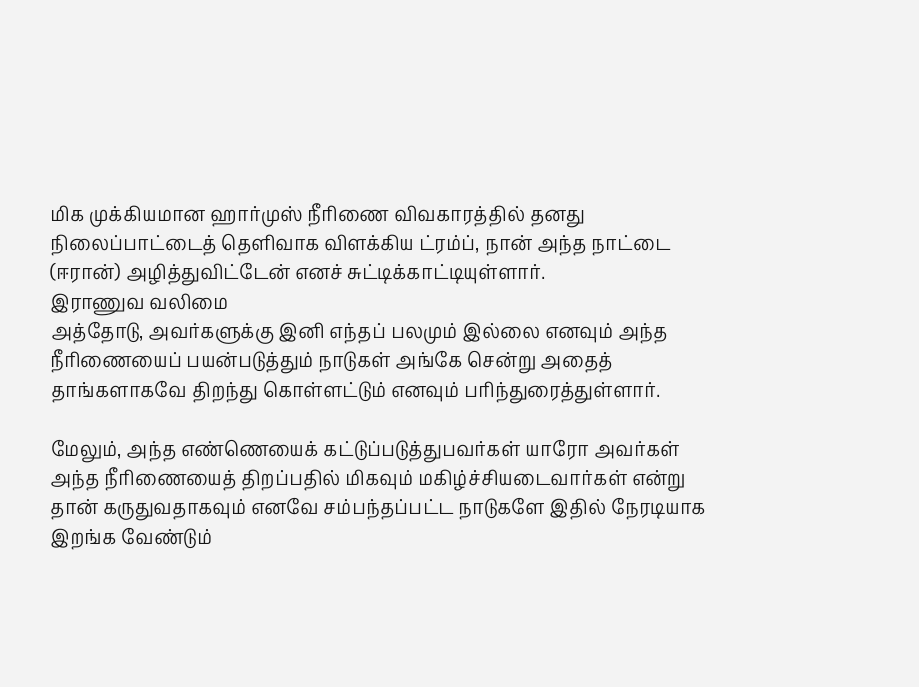மிக முக்கியமான ஹார்முஸ் நீரிணை விவகாரத்தில் தனது நிலைப்பாட்டைத் தெளிவாக விளக்கிய ட்ரம்ப், நான் அந்த நாட்டை (ஈரான்) அழித்துவிட்டேன் எனச் சுட்டிக்காட்டியுள்ளார்.
இராணுவ வலிமை
அத்தோடு, அவர்களுக்கு இனி எந்தப் பலமும் இல்லை எனவும் அந்த நீரிணையைப் பயன்படுத்தும் நாடுகள் அங்கே சென்று அதைத் தாங்களாகவே திறந்து கொள்ளட்டும் எனவும் பரிந்துரைத்துள்ளார்.

மேலும், அந்த எண்ணெயைக் கட்டுப்படுத்துபவர்கள் யாரோ அவர்கள் அந்த நீரிணையைத் திறப்பதில் மிகவும் மகிழ்ச்சியடைவார்கள் என்று தான் கருதுவதாகவும் எனவே சம்பந்தப்பட்ட நாடுகளே இதில் நேரடியாக இறங்க வேண்டும்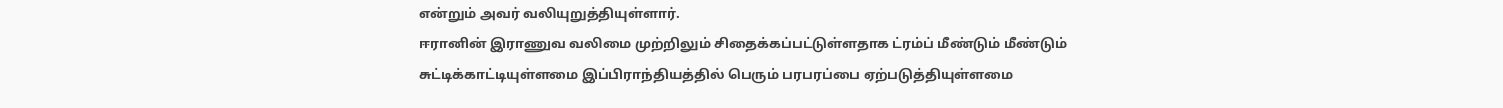என்றும் அவர் வலியுறுத்தியுள்ளார்.
ஈரானின் இராணுவ வலிமை முற்றிலும் சிதைக்கப்பட்டுள்ளதாக ட்ரம்ப் மீண்டும் மீண்டும் சுட்டிக்காட்டியுள்ளமை இப்பிராந்தியத்தில் பெரும் பரபரப்பை ஏற்படுத்தியுள்ளமை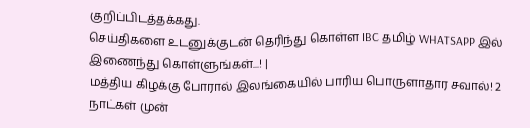குறிப்பிடத்தக்கது.
செய்திகளை உடனுக்குடன் தெரிந்து கொள்ள IBC தமிழ் WHATSAPP இல் இணைந்து கொள்ளுங்கள்...! |
மத்திய கிழக்கு போரால் இலங்கையில் பாரிய பொருளாதார சவால்! 2 நாட்கள் முன்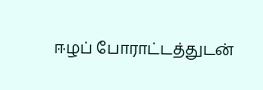ஈழப் போராட்டத்துடன்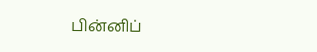பின்னிப்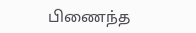பிணைந்த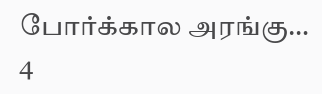போர்க்கால அரங்கு…
4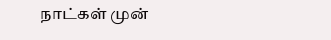நாட்கள் முன்